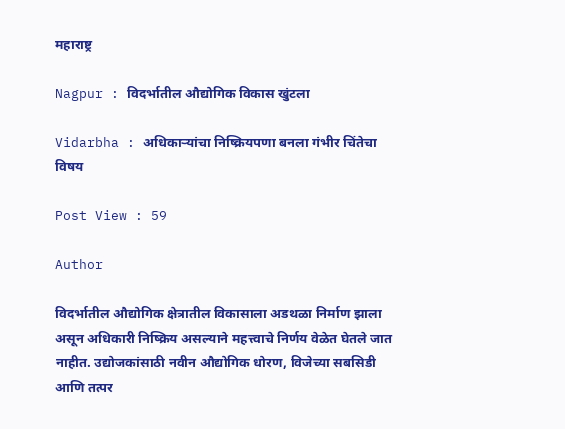महाराष्ट्र

Nagpur : विदर्भातील औद्योगिक विकास खुंटला

Vidarbha : अधिकाऱ्यांचा निष्क्रियपणा बनला गंभीर चिंतेचा विषय

Post View : 59

Author

विदर्भातील औद्योगिक क्षेत्रातील विकासाला अडथळा निर्माण झाला असून अधिकारी निष्क्रिय असल्याने महत्त्वाचे निर्णय वेळेत घेतले जात नाहीत. उद्योजकांसाठी नवीन औद्योगिक धोरण, विजेच्या सबसिडी आणि तत्पर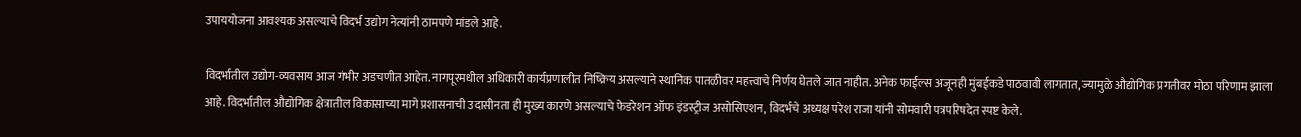उपाययोजना आवश्यक असल्याचे विदर्भ उद्योग नेत्यांनी ठामपणे मांडले आहे.

विदर्भातील उद्योग-व्यवसाय आज गंभीर अडचणीत आहेत. नागपूरमधील अधिकारी कार्यप्रणालीत निष्क्रिय असल्याने स्थानिक पातळीवर महत्त्वाचे निर्णय घेतले जात नाहीत. अनेक फाईल्स अजूनही मुंबईकडे पाठवावी लागतात, ज्यामुळे औद्योगिक प्रगतीवर मोठा परिणाम झाला आहे. विदर्भातील औद्योगिक क्षेत्रातील विकासाच्या मागे प्रशासनाची उदासीनता ही मुख्य कारणे असल्याचे फेडरेशन ऑफ इंडस्ट्रीज असोसिएशन, विदर्भचे अध्यक्ष परेश राजा यांनी सोमवारी पत्रपरिषदेत स्पष्ट केले.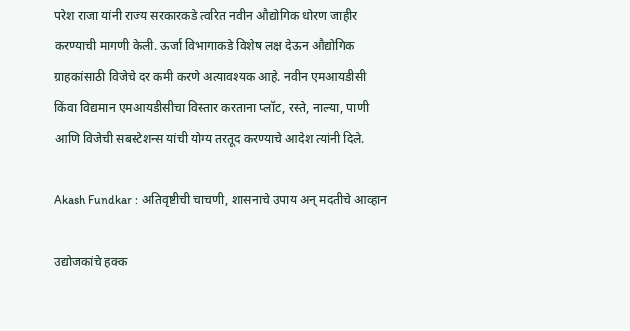परेश राजा यांनी राज्य सरकारकडे त्वरित नवीन औद्योगिक धोरण जाहीर करण्याची मागणी केली. ऊर्जा विभागाकडे विशेष लक्ष देऊन औद्योगिक ग्राहकांसाठी विजेचे दर कमी करणे अत्यावश्यक आहे. नवीन एमआयडीसी किंवा विद्यमान एमआयडीसीचा विस्तार करताना प्लॉट, रस्ते, नाल्या, पाणी आणि विजेची सबस्टेशन्स यांची योग्य तरतूद करण्याचे आदेश त्यांनी दिले.

Akash Fundkar : अतिवृष्टीची चाचणी, शासनाचे उपाय अन् मदतीचे आव्हान

उद्योजकांचे हक्क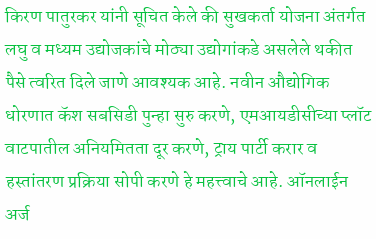किरण पातुरकर यांनी सूचित केले की सुखकर्ता योजना अंतर्गत लघु व मध्यम उद्योजकांचे मोठ्या उद्योगांकडे असलेले थकीत पैसे त्वरित दिले जाणे आवश्यक आहे. नवीन औद्योगिक धोरणात कॅश सबसिडी पुन्हा सुरु करणे, एमआयडीसीच्या प्लॉट वाटपातील अनियमितता दूर करणे, ट्राय पार्टी करार व हस्तांतरण प्रक्रिया सोपी करणे हे महत्त्वाचे आहे. ऑनलाईन अर्ज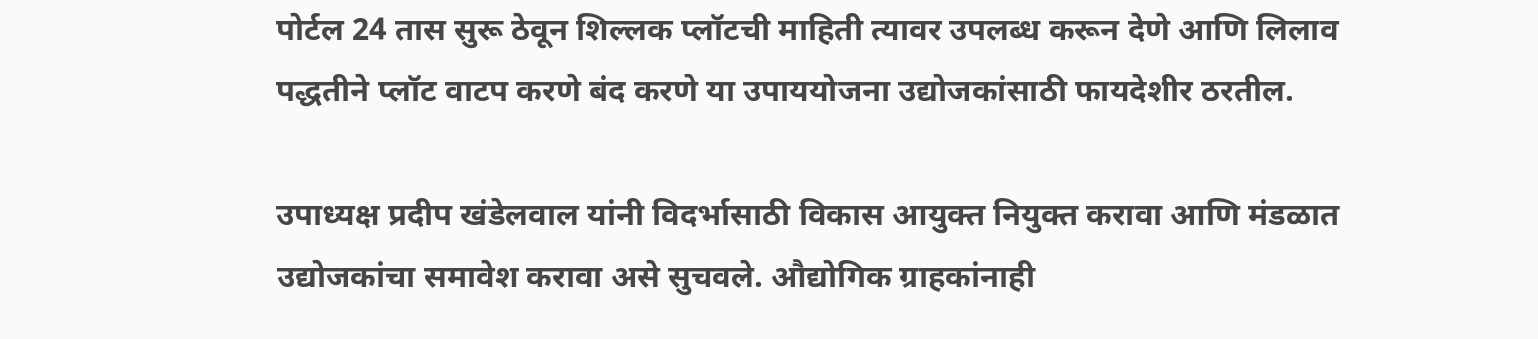पोर्टल 24 तास सुरू ठेवून शिल्लक प्लॉटची माहिती त्यावर उपलब्ध करून देणे आणि लिलाव पद्धतीने प्लॉट वाटप करणे बंद करणे या उपाययोजना उद्योजकांसाठी फायदेशीर ठरतील.

उपाध्यक्ष प्रदीप खंडेलवाल यांनी विदर्भासाठी विकास आयुक्त नियुक्त करावा आणि मंडळात उद्योजकांचा समावेश करावा असे सुचवले. औद्योगिक ग्राहकांनाही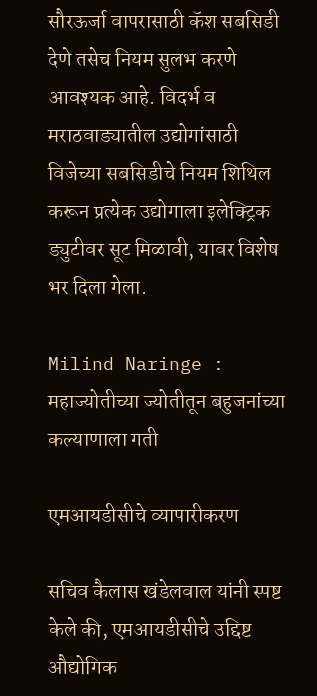सौरऊर्जा वापरासाठी कॅश सबसिडी देणे तसेच नियम सुलभ करणे आवश्यक आहे. विदर्भ व मराठवाड्यातील उद्योगांसाठी विजेच्या सबसिडीचे नियम शिथिल करून प्रत्येक उद्योगाला इलेक्ट्रिक ड्युटीवर सूट मिळावी, यावर विशेष भर दिला गेला.

Milind Naringe : महाज्योतीच्या ज्योतीतून बहुजनांच्या कल्याणाला गती

एमआयडीसीचे व्यापारीकरण

सचिव कैलास खंडेलवाल यांनी स्पष्ट केले की, एमआयडीसीचे उद्दिष्ट औद्योगिक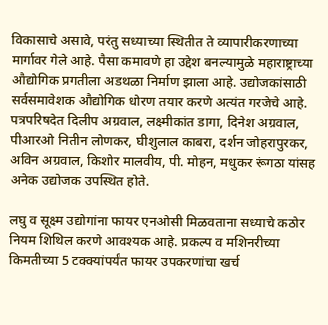विकासाचे असावे, परंतु सध्याच्या स्थितीत ते व्यापारीकरणाच्या मार्गावर गेले आहे. पैसा कमावणे हा उद्देश बनल्यामुळे महाराष्ट्राच्या औद्योगिक प्रगतीला अडथळा निर्माण झाला आहे. उद्योजकांसाठी सर्वसमावेशक औद्योगिक धोरण तयार करणे अत्यंत गरजेचे आहे. पत्रपरिषदेत दिलीप अग्रवाल, लक्ष्मीकांत डागा, दिनेश अग्रवाल, पीआरओ नितीन लोणकर, घीशुलाल काबरा, दर्शन जोहरापुरकर, अविन अग्रवाल, किशोर मालवीय, पी. मोहन, मधुकर रूंगठा यांसह अनेक उद्योजक उपस्थित होते.

लघु व सूक्ष्म उद्योगांना फायर एनओसी मिळवताना सध्याचे कठोर नियम शिथिल करणे आवश्यक आहे. प्रकल्प व मशिनरीच्या किमतीच्या 5 टक्क्यांपर्यंत फायर उपकरणांचा खर्च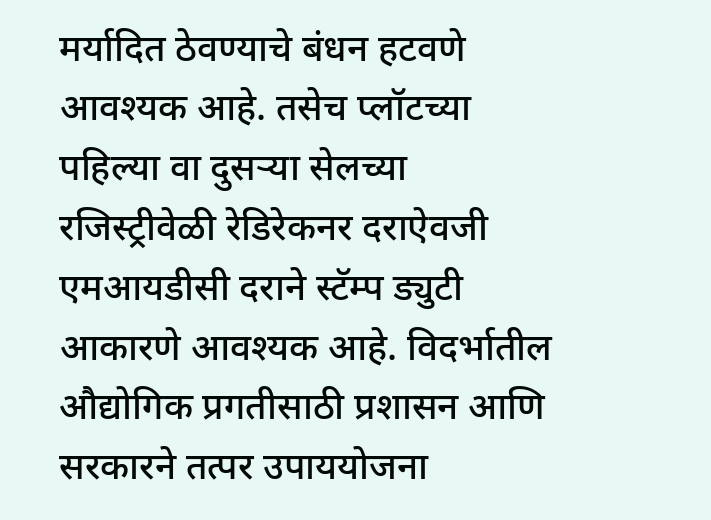मर्यादित ठेवण्याचे बंधन हटवणे आवश्यक आहे. तसेच प्लॉटच्या पहिल्या वा दुसऱ्या सेलच्या रजिस्ट्रीवेळी रेडिरेकनर दराऐवजी एमआयडीसी दराने स्टॅम्प ड्युटी आकारणे आवश्यक आहे. विदर्भातील औद्योगिक प्रगतीसाठी प्रशासन आणि सरकारने तत्पर उपाययोजना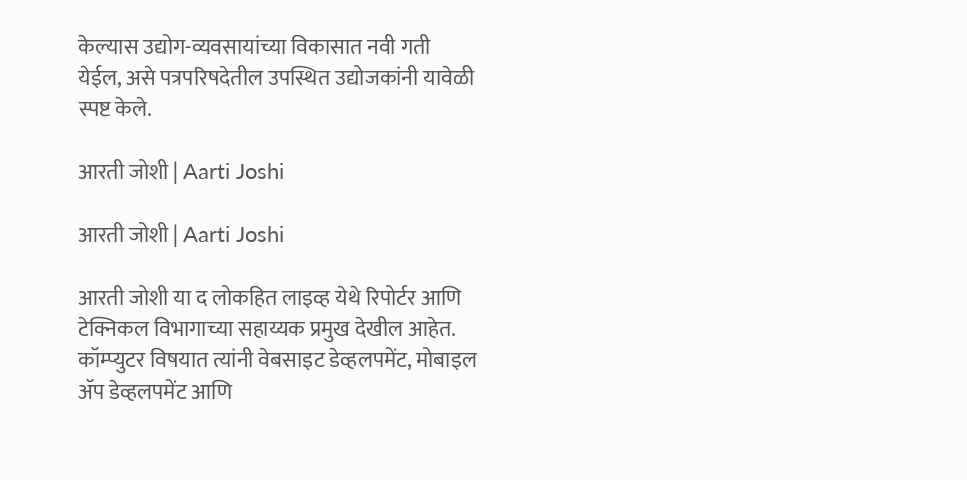केल्यास उद्योग-व्यवसायांच्या विकासात नवी गती येईल, असे पत्रपरिषदेतील उपस्थित उद्योजकांनी यावेळी स्पष्ट केले.

आरती जोशी | Aarti Joshi

आरती जोशी | Aarti Joshi

आरती जोशी या द लोकहित लाइव्ह येथे रिपोर्टर आणि टेक्निकल विभागाच्या सहाय्यक प्रमुख देखील आहेत. कॉम्प्युटर विषयात त्यांनी वेबसाइट डेव्हलपमेंट, मोबाइल ॲप डेव्हलपमेंट आणि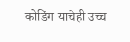कोडिंग याचेही उच्च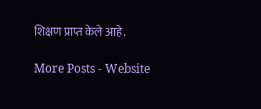शिक्षण प्राप्त केले आहे.

More Posts - Website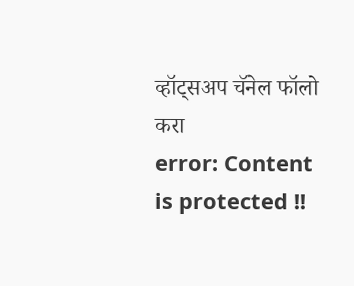व्हॉट्सअप चॅनेल फॉलो करा
error: Content is protected !!